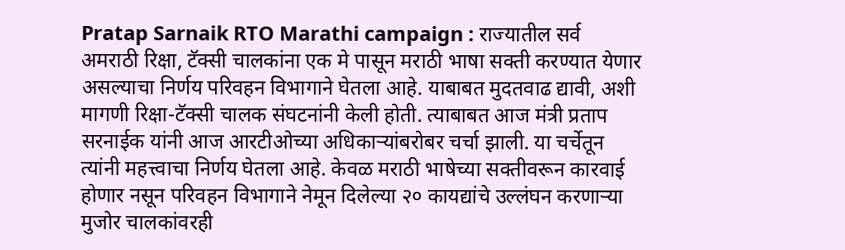Pratap Sarnaik RTO Marathi campaign : राज्यातील सर्व अमराठी रिक्षा, टॅक्सी चालकांना एक मे पासून मराठी भाषा सक्ती करण्यात येणार असल्याचा निर्णय परिवहन विभागाने घेतला आहे. याबाबत मुदतवाढ द्यावी, अशी मागणी रिक्षा-टॅक्सी चालक संघटनांनी केली होती. त्याबाबत आज मंत्री प्रताप सरनाईक यांनी आज आरटीओच्या अधिकाऱ्यांबरोबर चर्चा झाली. या चर्चेतून त्यांनी महत्त्वाचा निर्णय घेतला आहे. केवळ मराठी भाषेच्या सक्तीवरून कारवाई होणार नसून परिवहन विभागाने नेमून दिलेल्या २० कायद्यांचे उल्लंघन करणाऱ्या मुजोर चालकांवरही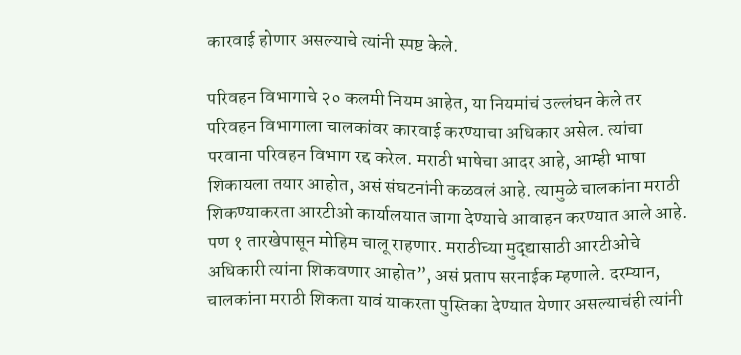कारवाई होणार असल्याचे त्यांनी स्पष्ट केले.

परिवहन विभागाचे २० कलमी नियम आहेत, या नियमांचं उल्लंघन केले तर परिवहन विभागाला चालकांवर कारवाई करण्याचा अधिकार असेल. त्यांचा परवाना परिवहन विभाग रद्द करेल. मराठी भाषेचा आदर आहे, आम्ही भाषा शिकायला तयार आहोत, असं संघटनांनी कळवलं आहे. त्यामुळे चालकांना मराठी शिकण्याकरता आरटीओ कार्यालयात जागा देण्याचे आवाहन करण्यात आले आहे. पण १ तारखेपासून मोहिम चालू राहणार. मराठीच्या मुद्द्यासाठी आरटीओचे अधिकारी त्यांना शिकवणार आहोत”, असं प्रताप सरनाईक म्हणाले. दरम्यान, चालकांना मराठी शिकता यावं याकरता पुस्तिका देण्यात येणार असल्याचंही त्यांनी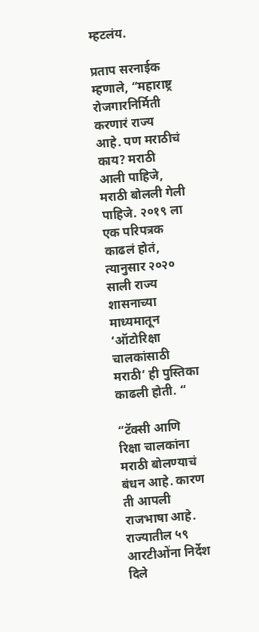म्हटलंय.

प्रताप सरनाईक म्हणाले, “महाराष्ट्र रोजगारनिर्मिती करणारं राज्य आहे. पण मराठीचं काय? मराठी आली पाहिजे, मराठी बोलली गेली पाहिजे. २०१९ ला एक परिपत्रक काढलं होतं, त्यानुसार २०२० साली राज्य शासनाच्या माध्यमातून ‘ऑटोरिक्षा चालकांसाठी मराठी’ ही पुस्तिका काढली होती. “

“टॅक्सी आणि रिक्षा चालकांना मराठी बोलण्याचं बंधन आहे. कारण ती आपली राजभाषा आहे. राज्यातील ५९ आरटीओंना निर्देश दिले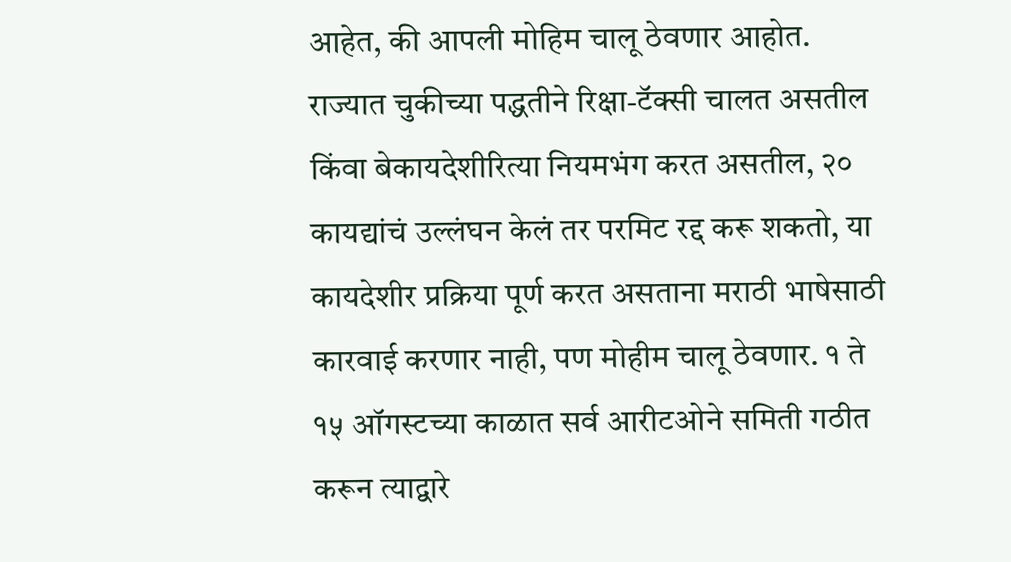आहेत, की आपली मोहिम चालू ठेवणार आहोत. राज्यात चुकीच्या पद्धतीने रिक्षा-टॅक्सी चालत असतील किंवा बेकायदेशीरित्या नियमभंग करत असतील, २० कायद्यांचं उल्लंघन केलं तर परमिट रद्द करू शकतो, या कायदेशीर प्रक्रिया पूर्ण करत असताना मराठी भाषेसाठी कारवाई करणार नाही, पण मोहीम चालू ठेवणार. १ ते १५ ऑगस्टच्या काळात सर्व आरीटओने समिती गठीत करून त्याद्वारे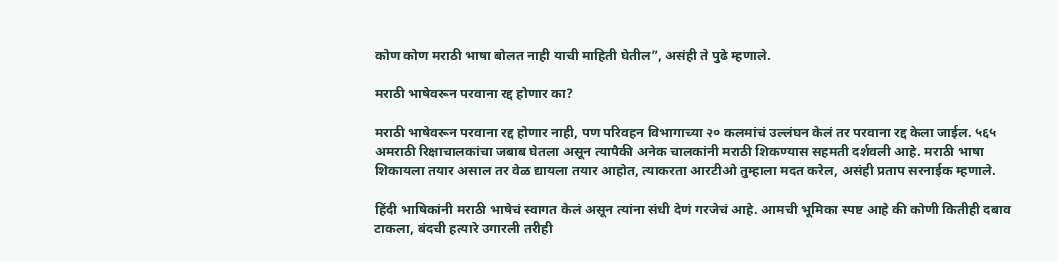कोण कोण मराठी भाषा बोलत नाही याची माहिती घेतील”, असंही ते पुढे म्हणाले.

मराठी भाषेवरून परवाना रद्द होणार का?

मराठी भाषेवरून परवाना रद्द होणार नाही, पण परिवहन विभागाच्या २० कलमांचं उल्लंघन केलं तर परवाना रद्द केला जाईल. ५६५ अमराठी रिक्षाचालकांचा जबाब घेतला असून त्यापैकी अनेक चालकांनी मराठी शिकण्यास सहमती दर्शवली आहे. मराठी भाषा शिकायला तयार असाल तर वेळ द्यायला तयार आहोत, त्याकरता आरटीओ तुम्हाला मदत करेल, असंही प्रताप सरनाईक म्हणाले.

हिंदी भाषिकांनी मराठी भाषेचं स्वागत केलं असून त्यांना संधी देणं गरजेचं आहे. आमची भूमिका स्पष्ट आहे की कोणी कितीही दबाव टाकला, बंदची हत्यारे उगारली तरीही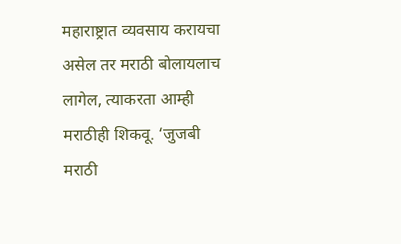महाराष्ट्रात व्यवसाय करायचा असेल तर मराठी बोलायलाच लागेल, त्याकरता आम्ही मराठीही शिकवू. ‘जुजबी मराठी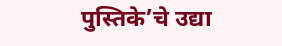पुस्तिके’चे उद्या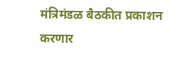मंत्रिमंडळ बैठकीत प्रकाशन करणार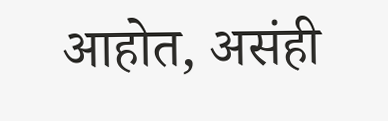आहोत, असंही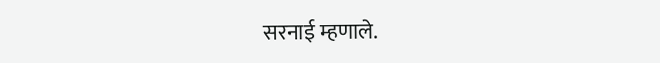सरनाई म्हणाले.